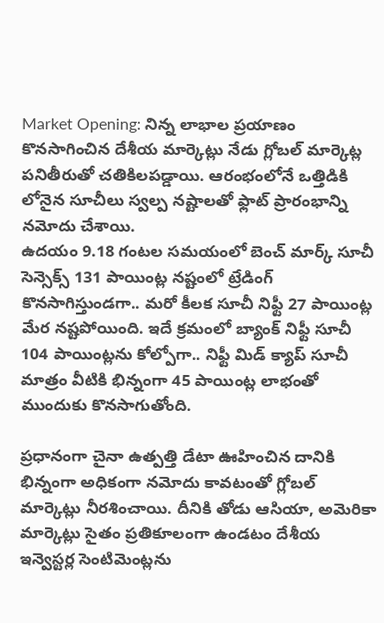Market Opening: నిన్న లాభాల ప్రయాణం కొనసాగించిన దేశీయ మార్కెట్లు నేడు గ్లోబల్ మార్కెట్ల పనితీరుతో చతికిలపడ్డాయి. ఆరంభంలోనే ఒత్తిడికి లోనైన సూచీలు స్వల్ప నష్టాలతో ఫ్లాట్ ప్రారంభాన్ని నమోదు చేశాయి.
ఉదయం 9.18 గంటల సమయంలో బెంచ్ మార్క్ సూచీ సెన్సెక్స్ 131 పాయింట్ల నష్టంలో ట్రేడింగ్ కొనసాగిస్తుండగా.. మరో కీలక సూచీ నిఫ్టీ 27 పాయింట్ల మేర నష్టపోయింది. ఇదే క్రమంలో బ్యాంక్ నిఫ్టీ సూచీ 104 పాయింట్లను కోల్పోగా.. నిఫ్టీ మిడ్ క్యాప్ సూచీ మాత్రం వీటికి భిన్నంగా 45 పాయింట్ల లాభంతో ముందుకు కొనసాగుతోంది.

ప్రధానంగా చైనా ఉత్పత్తి డేటా ఊహించిన దానికి భిన్నంగా అధికంగా నమోదు కావటంతో గ్లోబల్ మార్కెట్లు నీరశించాయి. దీనికి తోడు ఆసియా, అమెరికా మార్కెట్లు సైతం ప్రతికూలంగా ఉండటం దేశీయ ఇన్వెస్టర్ల సెంటిమెంట్లను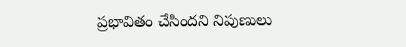ప్రభావితం చేసిందని నిపుణులు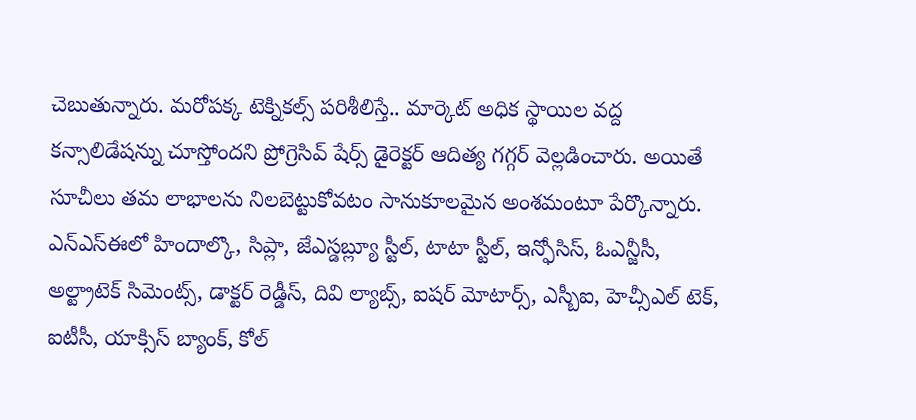చెబుతున్నారు. మరోపక్క టెక్నికల్స్ పరిశీలిస్తే.. మార్కెట్ అధిక స్థాయిల వద్ద కన్సాలిడేషన్ను చూస్తోందని ప్రోగ్రెసివ్ షేర్స్ డైరెక్టర్ ఆదిత్య గగ్గర్ వెల్లడించారు. అయితే సూచీలు తమ లాభాలను నిలబెట్టుకోవటం సానుకూలమైన అంశమంటూ పేర్కొన్నారు.
ఎన్ఎస్ఈలో హిందాల్కొ, సిప్లా, జేఎస్డబ్ల్యూ స్టీల్, టాటా స్టీల్, ఇన్ఫోసిస్, ఓఎన్జీసీ, అల్ట్రాటెక్ సిమెంట్స్, డాక్టర్ రెడ్డీస్, దివి ల్యాబ్స్, ఐషర్ మోటార్స్, ఎస్బీఐ, హెచ్సీఎల్ టెక్, ఐటీసీ, యాక్సిస్ బ్యాంక్, కోల్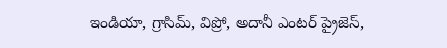ఇండియా, గ్రాసిమ్, విప్రో, అదానీ ఎంటర్ ప్రైజెస్,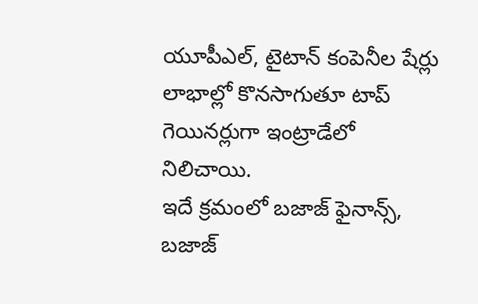యూపీఎల్, టైటాన్ కంపెనీల షేర్లు లాభాల్లో కొనసాగుతూ టాప్ గెయినర్లుగా ఇంట్రాడేలో నిలిచాయి.
ఇదే క్రమంలో బజాజ్ ఫైనాన్స్, బజాజ్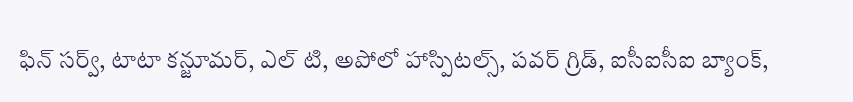ఫిన్ సర్వ్, టాటా కన్జూమర్, ఎల్ టి, అపోలో హాస్పిటల్స్, పవర్ గ్రిడ్, ఐసీఐసీఐ బ్యాంక్,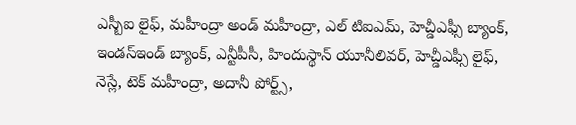ఎస్బీఐ లైఫ్, మహీంద్రా అండ్ మహీంద్రా, ఎల్ టిఐఎమ్, హెచ్డీఎఫ్సీ బ్యాంక్, ఇండస్ఇండ్ బ్యాంక్, ఎన్టీపీసీ, హిందుస్థాన్ యూనీలివర్, హెచ్డీఎఫ్సీ లైఫ్, నెస్లే, టెక్ మహీంద్రా, అదానీ పోర్ట్స్,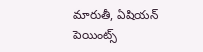మారుతీ, ఏషియన్ పెయింట్స్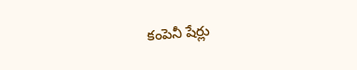కంపెనీ షేర్లు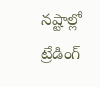నష్టాల్లో ట్రేడింగ్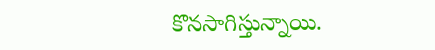కొనసాగిస్తున్నాయి.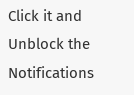Click it and Unblock the Notifications